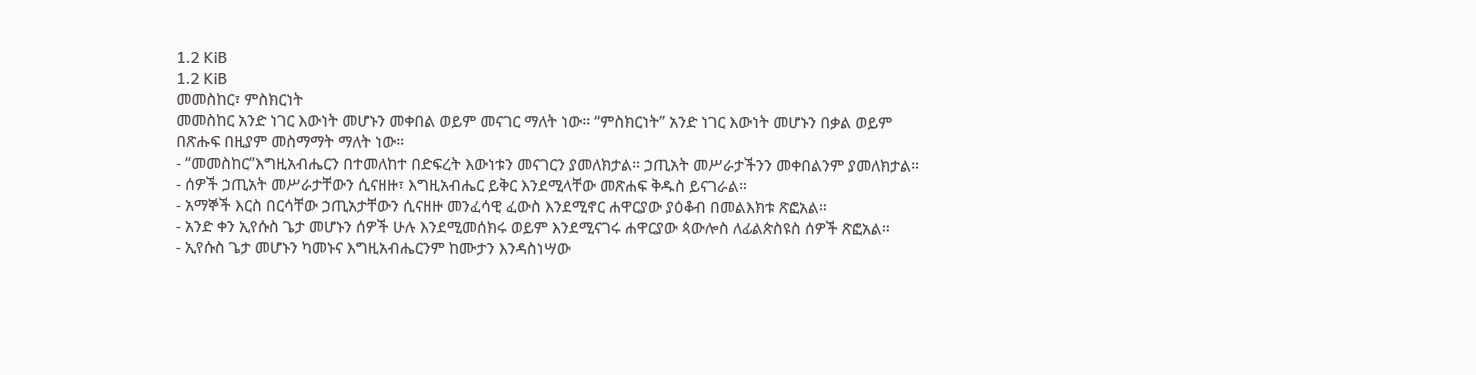1.2 KiB
1.2 KiB
መመስከር፣ ምስክርነት
መመስከር አንድ ነገር እውነት መሆኑን መቀበል ወይም መናገር ማለት ነው። “ምስክርነት” አንድ ነገር እውነት መሆኑን በቃል ወይም በጽሑፍ በዚያም መስማማት ማለት ነው።
- “መመስከር”እግዚአብሔርን በተመለከተ በድፍረት እውነቱን መናገርን ያመለክታል። ኃጢአት መሥራታችንን መቀበልንም ያመለክታል።
- ሰዎች ኃጢአት መሥራታቸውን ሲናዘዙ፣ እግዚአብሔር ይቅር እንደሚላቸው መጽሐፍ ቅዱስ ይናገራል።
- አማኞች እርስ በርሳቸው ኃጢአታቸውን ሲናዘዙ መንፈሳዊ ፈውስ እንደሚኖር ሐዋርያው ያዕቆብ በመልእክቱ ጽፎአል።
- አንድ ቀን ኢየሱስ ጌታ መሆኑን ሰዎች ሁሉ እንደሚመሰክሩ ወይም እንደሚናገሩ ሐዋርያው ጳውሎስ ለፊልጵስዩስ ሰዎች ጽፎአል።
- ኢየሱስ ጌታ መሆኑን ካመኑና እግዚአብሔርንም ከሙታን እንዳስነሣው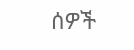ሰዎች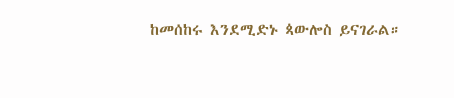ከመሰከሩ እንደሚድኑ ጳውሎስ ይናገራል።